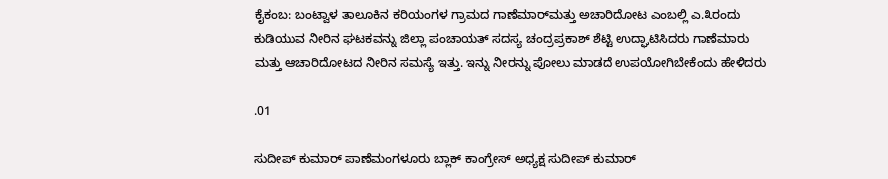ಕೈಕಂಬ: ಬಂಟ್ವಾಳ ತಾಲೂಕಿನ ಕರಿಯಂಗಳ ಗ್ರಾಮದ ಗಾಣೆಮಾರ್‌ಮತ್ತು ಅಚಾರಿದೋಟ ಎಂಬಲ್ಲಿ ಎ.೩ರಂದು ಕುಡಿಯುವ ನೀರಿನ ಘಟಕವನ್ನು ಜಿಲ್ಲಾ ಪಂಚಾಯತ್ ಸದಸ್ಯ ಚಂದ್ರಪ್ರಕಾಶ್ ಶೆಟ್ಟಿ ಉದ್ಘಾಟಿಸಿದರು ಗಾಣೆಮಾರು ಮತ್ತು ಆಚಾರಿದೋಟದ ನೀರಿನ ಸಮಸ್ಯೆ ಇತ್ತು. ಇನ್ನು ನೀರನ್ನು ಪೋಲು ಮಾಡದೆ ಉಪಯೋಗಿಬೇಕೆಂದು ಹೇಳಿದರು

.01

ಸುದೀಪ್ ಕುಮಾರ್ ಪಾಣೆಮಂಗಳೂರು ಬ್ಲಾಕ್ ಕಾಂಗ್ರೇಸ್ ಅಧ್ಯಕ್ಷ ಸುದೀಪ್ ಕುಮಾರ್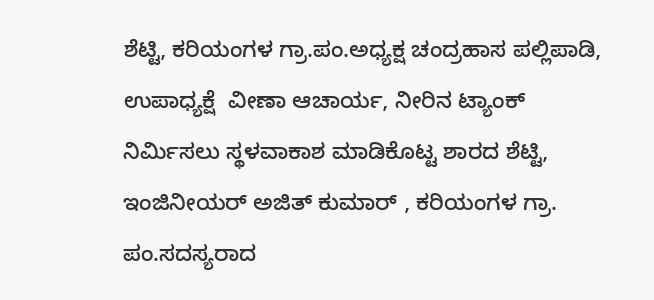ಶೆಟ್ಟಿ, ಕರಿಯಂಗಳ ಗ್ರಾ.ಪಂ.ಅಧ್ಯಕ್ಷ ಚಂದ್ರಹಾಸ ಪಲ್ಲಿಪಾಡಿ, ಉಪಾಧ್ಯಕ್ಷೆ  ವೀಣಾ ಆಚಾರ್ಯ, ನೀರಿನ ಟ್ಯಾಂಕ್ ನಿರ್ಮಿಸಲು ಸ್ಥಳವಾಕಾಶ ಮಾಡಿಕೊಟ್ಟ ಶಾರದ ಶೆಟ್ಟಿ, ಇಂಜಿನೀಯರ್ ಅಜಿತ್ ಕುಮಾರ್ , ಕರಿಯಂಗಳ ಗ್ರಾ. ಪಂ.ಸದಸ್ಯರಾದ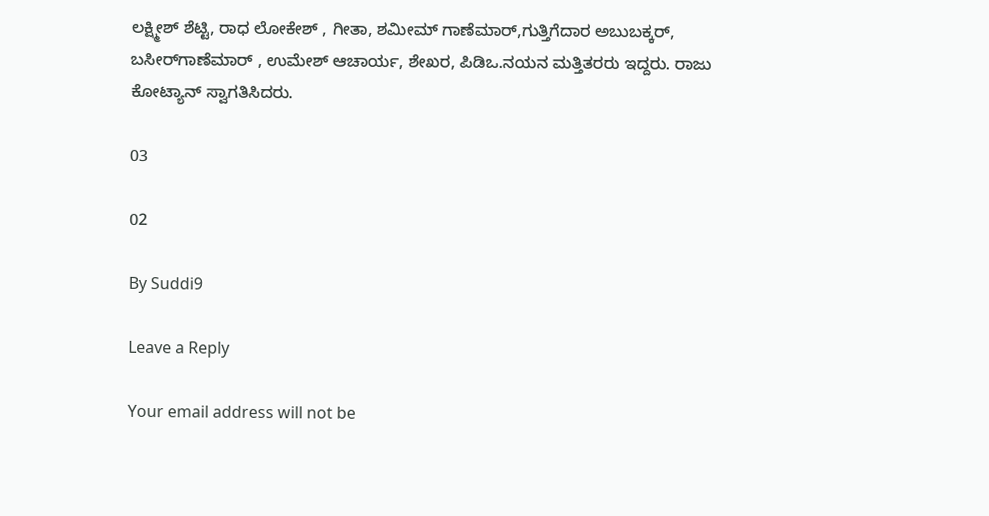ಲಕ್ಷ್ಮೀಶ್ ಶೆಟ್ಟಿ, ರಾಧ ಲೋಕೇಶ್ , ಗೀತಾ, ಶಮೀಮ್ ಗಾಣೆಮಾರ್,ಗುತ್ತಿಗೆದಾರ ಅಬುಬಕ್ಕರ್, ಬಸೀರ್‌ಗಾಣೆಮಾರ್ , ಉಮೇಶ್ ಆಚಾರ್ಯ, ಶೇಖರ, ಪಿಡಿಒ.ನಯನ ಮತ್ತಿತರರು ಇದ್ದರು. ರಾಜು ಕೋಟ್ಯಾನ್ ಸ್ವಾಗತಿಸಿದರು.

03

02

By Suddi9

Leave a Reply

Your email address will not be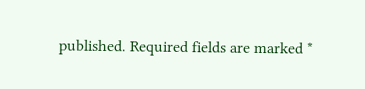published. Required fields are marked *